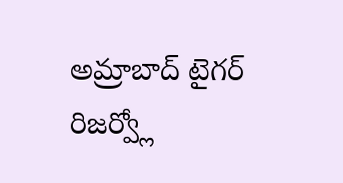అమ్రాబాద్ టైగర్ రిజర్వ్లో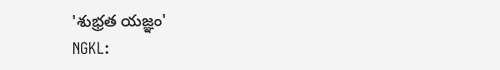'శుభ్రత యజ్ఞం'
NGKL: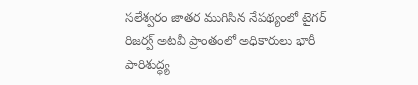సలేశ్వరం జాతర ముగిసిన నేపథ్యంలో టైగర్ రిజర్వ్ అటవీ ప్రాంతంలో అధికారులు భారీ పారిశుద్ధ్య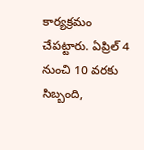కార్యక్రమం చేపట్టారు. ఏప్రిల్ 4 నుంచి 10 వరకు సిబ్బంది,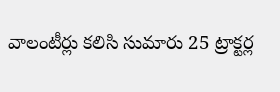వాలంటీర్లు కలిసి సుమారు 25 ట్రాక్టర్ల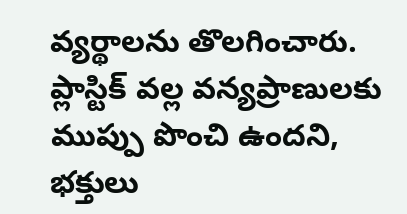వ్యర్థాలను తొలగించారు. ప్లాస్టిక్ వల్ల వన్యప్రాణులకు ముప్పు పొంచి ఉందని, భక్తులు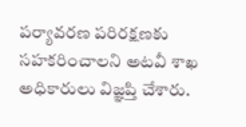పర్యావరణ పరిరక్షణకు సహకరించాలని అటవీ శాఖ అధికారులు విజ్ఞప్తి చేశారు.